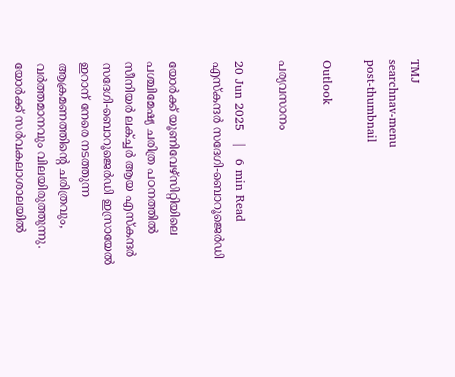TMJ
searchnav-menu
post-thumbnail

Outlook

പര്യവസാനം

20 Jun 2025   |   6 min Read
എസ്‌കന്ദര്‍ സദേഗി-ബൊറൂജെര്‍ഡി

യോര്‍ക്ക് യൂണിവേഴ്‌സിറ്റിയിലെ പശ്ചിമേഷ്യ ചരിത്ര പഠനത്തില്‍ സീനിയര്‍ ലക്ച്ചര്‍ ആയ എസ്‌കന്ദര്‍ സദേഗി-ബൊറൂജെര്‍ഡി ഇസ്രായേല്‍ ഇറാന് നേരെ നടത്തുന്ന ആക്രമണത്തിന്റെ ചരിത്രവും, വര്‍ത്തമാനവും വിലയിരുത്തുന്നു. യോര്‍ക്ക് സര്‍വകലാശാലയില്‍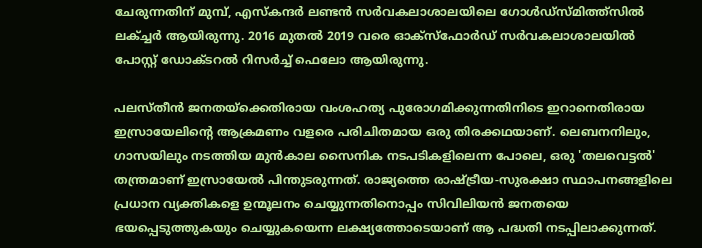ചേരുന്നതിന് മുമ്പ്, എസ്‌കന്ദര്‍ ലണ്ടന്‍ സര്‍വകലാശാലയിലെ ഗോള്‍ഡ്സ്മിത്ത്സില്‍ ലക്ച്ചര്‍ ആയിരുന്നു. 2016 മുതല്‍ 2019 വരെ ഓക്സ്ഫോര്‍ഡ് സര്‍വകലാശാലയില്‍ പോസ്റ്റ് ഡോക്ടറല്‍ റിസര്‍ച്ച് ഫെലോ ആയിരുന്നു.

പലസ്തീന്‍ ജനതയ്ക്കെതിരായ വംശഹത്യ പുരോഗമിക്കുന്നതിനിടെ ഇറാനെതിരായ ഇസ്രായേലിന്റെ ആക്രമണം വളരെ പരിചിതമായ ഒരു തിരക്കഥയാണ്. ലെബനനിലും, ഗാസയിലും നടത്തിയ മുന്‍കാല സൈനിക നടപടികളിലെന്ന പോലെ, ഒരു 'തലവെട്ടല്‍' തന്ത്രമാണ് ഇസ്രായേല്‍ പിന്തുടരുന്നത്. രാജ്യത്തെ രാഷ്ട്രീയ-സുരക്ഷാ സ്ഥാപനങ്ങളിലെ പ്രധാന വ്യക്തികളെ ഉന്മൂലനം ചെയ്യുന്നതിനൊപ്പം സിവിലിയന്‍ ജനതയെ ഭയപ്പെടുത്തുകയും ചെയ്യുകയെന്ന ലക്ഷ്യത്തോടെയാണ് ആ പദ്ധതി നടപ്പിലാക്കുന്നത്.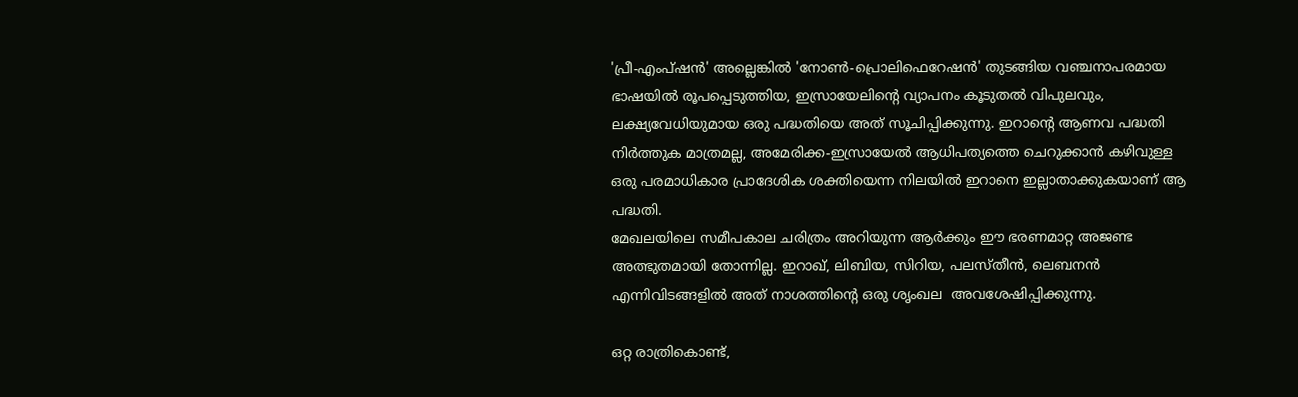'പ്രീ-എംപ്ഷന്‍' അല്ലെങ്കില്‍ 'നോണ്‍-പ്രൊലിഫെറേഷന്‍' തുടങ്ങിയ വഞ്ചനാപരമായ ഭാഷയില്‍ രൂപപ്പെടുത്തിയ, ഇസ്രായേലിന്റെ വ്യാപനം കൂടുതല്‍ വിപുലവും, ലക്ഷ്യവേധിയുമായ ഒരു പദ്ധതിയെ അത് സൂചിപ്പിക്കുന്നു. ഇറാന്റെ ആണവ പദ്ധതി നിര്‍ത്തുക മാത്രമല്ല, അമേരിക്ക-ഇസ്രായേല്‍ ആധിപത്യത്തെ ചെറുക്കാന്‍ കഴിവുള്ള ഒരു പരമാധികാര പ്രാദേശിക ശക്തിയെന്ന നിലയില്‍ ഇറാനെ ഇല്ലാതാക്കുകയാണ് ആ പദ്ധതി.
മേഖലയിലെ സമീപകാല ചരിത്രം അറിയുന്ന ആര്‍ക്കും ഈ ഭരണമാറ്റ അജണ്ട അത്ഭുതമായി തോന്നില്ല. ഇറാഖ്, ലിബിയ, സിറിയ, പലസ്തീന്‍, ലെബനന്‍ എന്നിവിടങ്ങളില്‍ അത് നാശത്തിന്റെ ഒരു ശൃംഖല  അവശേഷിപ്പിക്കുന്നു.

ഒറ്റ രാത്രികൊണ്ട്,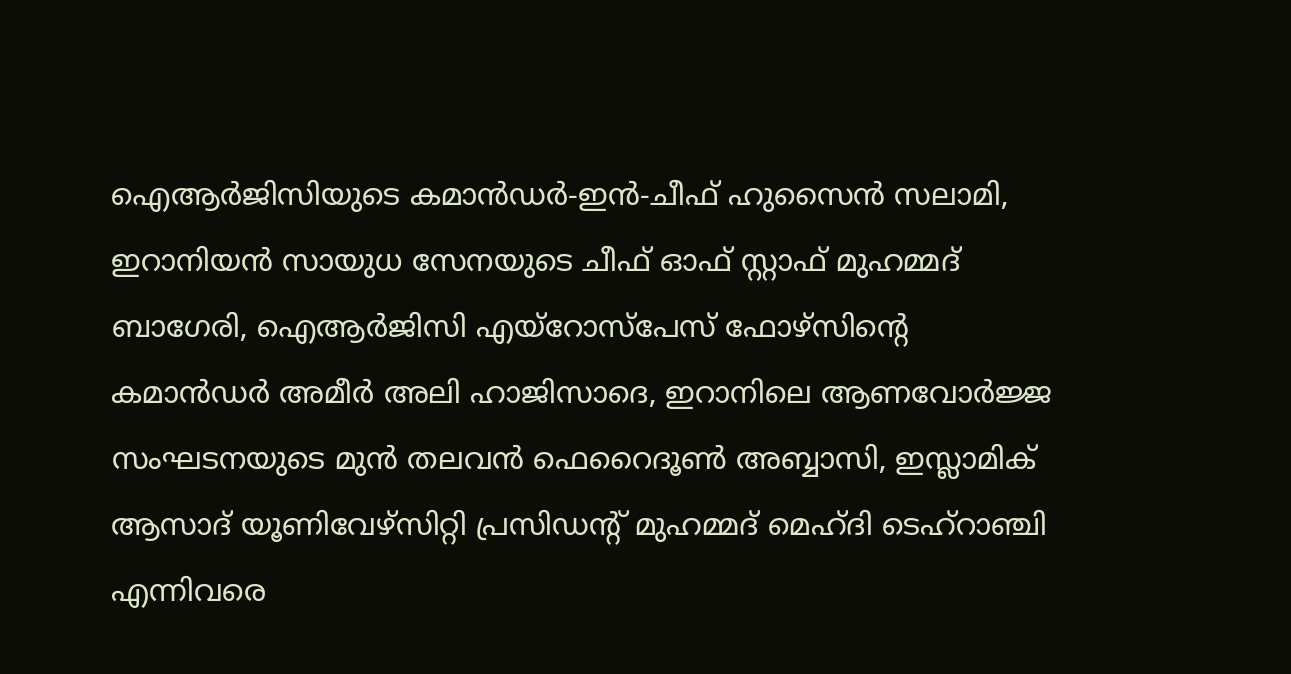ഐആര്‍ജിസിയുടെ കമാന്‍ഡര്‍-ഇന്‍-ചീഫ് ഹുസൈന്‍ സലാമി, ഇറാനിയന്‍ സായുധ സേനയുടെ ചീഫ് ഓഫ് സ്റ്റാഫ് മുഹമ്മദ് ബാഗേരി, ഐആര്‍ജിസി എയ്റോസ്പേസ് ഫോഴ്സിന്റെ കമാന്‍ഡര്‍ അമീര്‍ അലി ഹാജിസാദെ, ഇറാനിലെ ആണവോര്‍ജ്ജ സംഘടനയുടെ മുന്‍ തലവന്‍ ഫെറൈദൂണ്‍ അബ്ബാസി, ഇസ്ലാമിക് ആസാദ് യൂണിവേഴ്സിറ്റി പ്രസിഡന്റ് മുഹമ്മദ് മെഹ്ദി ടെഹ്റാഞ്ചി എന്നിവരെ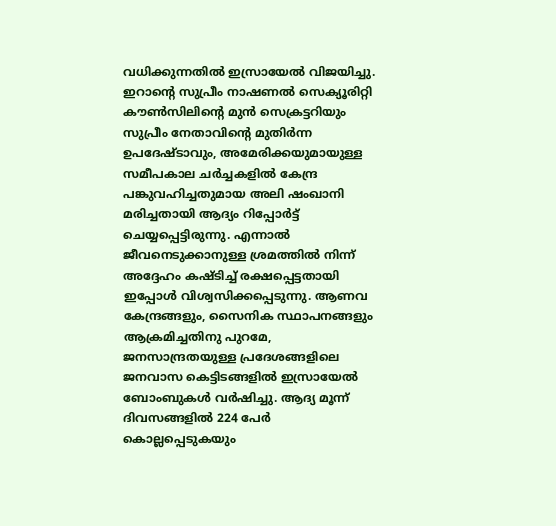വധിക്കുന്നതില്‍ ഇസ്രായേല്‍ വിജയിച്ചു. ഇറാന്റെ സുപ്രീം നാഷണല്‍ സെക്യൂരിറ്റി കൗണ്‍സിലിന്റെ മുന്‍ സെക്രട്ടറിയും സുപ്രീം നേതാവിന്റെ മുതിര്‍ന്ന ഉപദേഷ്ടാവും, അമേരിക്കയുമായുള്ള സമീപകാല ചര്‍ച്ചകളില്‍ കേന്ദ്ര പങ്കുവഹിച്ചതുമായ അലി ഷംഖാനി മരിച്ചതായി ആദ്യം റിപ്പോര്‍ട്ട് ചെയ്യപ്പെട്ടിരുന്നു. എന്നാല്‍ ജീവനെടുക്കാനുള്ള ശ്രമത്തില്‍ നിന്ന് അദ്ദേഹം കഷ്ടിച്ച് രക്ഷപ്പെട്ടതായി ഇപ്പോള്‍ വിശ്വസിക്കപ്പെടുന്നു. ആണവ കേന്ദ്രങ്ങളും, സൈനിക സ്ഥാപനങ്ങളും ആക്രമിച്ചതിനു പുറമേ, ജനസാന്ദ്രതയുള്ള പ്രദേശങ്ങളിലെ ജനവാസ കെട്ടിടങ്ങളില്‍ ഇസ്രായേല്‍ ബോംബുകള്‍ വര്‍ഷിച്ചു. ആദ്യ മൂന്ന് ദിവസങ്ങളില്‍ 224 പേര്‍ കൊല്ലപ്പെടുകയും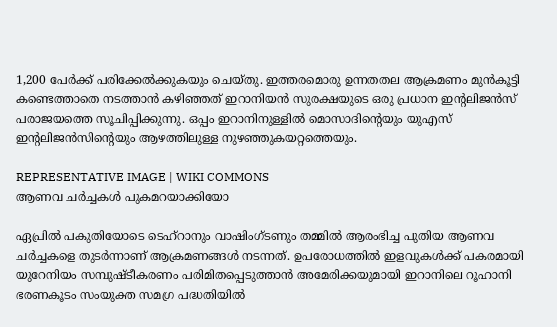1,200 പേര്‍ക്ക് പരിക്കേല്‍ക്കുകയും ചെയ്തു. ഇത്തരമൊരു ഉന്നതതല ആക്രമണം മുന്‍കൂട്ടി കണ്ടെത്താതെ നടത്താന്‍ കഴിഞ്ഞത് ഇറാനിയന്‍ സുരക്ഷയുടെ ഒരു പ്രധാന ഇന്റലിജന്‍സ് പരാജയത്തെ സൂചിപ്പിക്കുന്നു. ഒപ്പം ഇറാനിനുള്ളില്‍ മൊസാദിന്റെയും യുഎസ് ഇന്റലിജന്‍സിന്റെയും ആഴത്തിലുള്ള നുഴഞ്ഞുകയറ്റത്തെയും.

REPRESENTATIVE IMAGE | WIKI COMMONS
ആണവ ചര്‍ച്ചകള്‍ പുകമറയാക്കിയോ

ഏപ്രില്‍ പകുതിയോടെ ടെഹ്റാനും വാഷിംഗ്ടണും തമ്മില്‍ ആരംഭിച്ച പുതിയ ആണവ ചര്‍ച്ചകളെ തുടര്‍ന്നാണ് ആക്രമണങ്ങള്‍ നടന്നത്. ഉപരോധത്തില്‍ ഇളവുകള്‍ക്ക് പകരമായി യുറേനിയം സമ്പുഷ്ടീകരണം പരിമിതപ്പെടുത്താന്‍ അമേരിക്കയുമായി ഇറാനിലെ റൂഹാനി ഭരണകൂടം സംയുക്ത സമഗ്ര പദ്ധതിയില്‍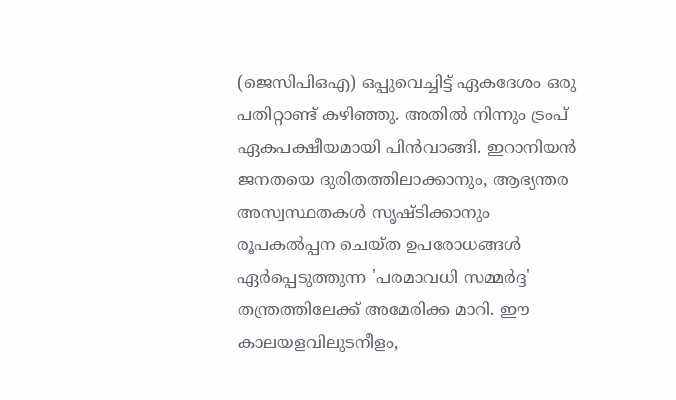(ജെസിപിഒഎ) ഒപ്പുവെച്ചിട്ട് ഏകദേശം ഒരു പതിറ്റാണ്ട് കഴിഞ്ഞു. അതില്‍ നിന്നും ട്രംപ് ഏകപക്ഷീയമായി പിന്‍വാങ്ങി. ഇറാനിയന്‍ ജനതയെ ദുരിതത്തിലാക്കാനും, ആഭ്യന്തര അസ്വസ്ഥതകള്‍ സൃഷ്ടിക്കാനും രൂപകല്‍പ്പന ചെയ്ത ഉപരോധങ്ങള്‍ ഏര്‍പ്പെടുത്തുന്ന 'പരമാവധി സമ്മര്‍ദ്ദ' തന്ത്രത്തിലേക്ക് അമേരിക്ക മാറി. ഈ കാലയളവിലുടനീളം,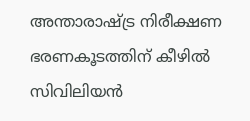അന്താരാഷ്ട്ര നിരീക്ഷണ ഭരണകൂടത്തിന് കീഴില്‍ സിവിലിയന്‍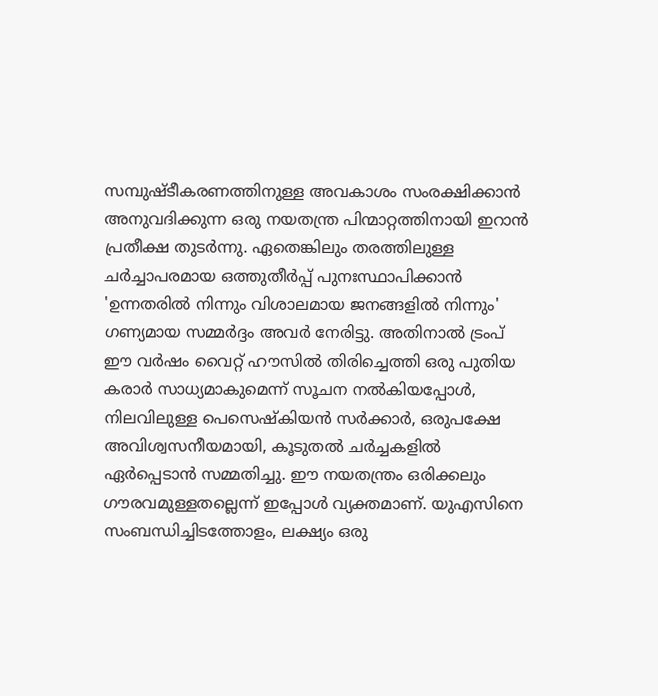സമ്പുഷ്ടീകരണത്തിനുള്ള അവകാശം സംരക്ഷിക്കാന്‍ അനുവദിക്കുന്ന ഒരു നയതന്ത്ര പിന്മാറ്റത്തിനായി ഇറാന്‍ പ്രതീക്ഷ തുടര്‍ന്നു. ഏതെങ്കിലും തരത്തിലുള്ള ചര്‍ച്ചാപരമായ ഒത്തുതീര്‍പ്പ് പുനഃസ്ഥാപിക്കാന്‍ 'ഉന്നതരില്‍ നിന്നും വിശാലമായ ജനങ്ങളില്‍ നിന്നും' ഗണ്യമായ സമ്മര്‍ദ്ദം അവര്‍ നേരിട്ടു. അതിനാല്‍ ട്രംപ് ഈ വര്‍ഷം വൈറ്റ് ഹൗസില്‍ തിരിച്ചെത്തി ഒരു പുതിയ കരാര്‍ സാധ്യമാകുമെന്ന് സൂചന നല്‍കിയപ്പോള്‍, നിലവിലുള്ള പെസെഷ്‌കിയന്‍ സര്‍ക്കാര്‍, ഒരുപക്ഷേ അവിശ്വസനീയമായി, കൂടുതല്‍ ചര്‍ച്ചകളില്‍ ഏര്‍പ്പെടാന്‍ സമ്മതിച്ചു. ഈ നയതന്ത്രം ഒരിക്കലും ഗൗരവമുള്ളതല്ലെന്ന് ഇപ്പോള്‍ വ്യക്തമാണ്. യുഎസിനെ സംബന്ധിച്ചിടത്തോളം, ലക്ഷ്യം ഒരു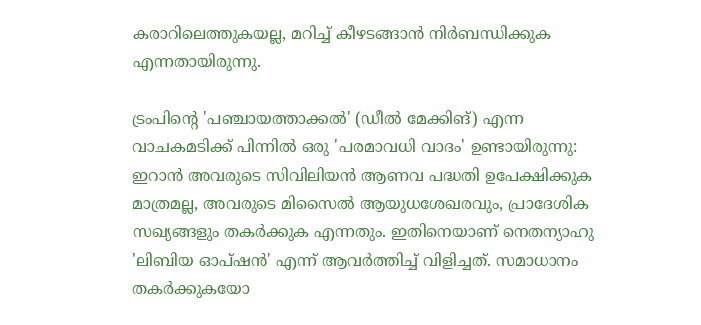കരാറിലെത്തുകയല്ല, മറിച്ച് കീഴടങ്ങാന്‍ നിര്‍ബന്ധിക്കുക എന്നതായിരുന്നു.

ട്രംപിന്റെ 'പഞ്ചായത്താക്കല്‍' (ഡീല്‍ മേക്കിങ്) എന്ന വാചകമടിക്ക് പിന്നില്‍ ഒരു 'പരമാവധി വാദം' ഉണ്ടായിരുന്നു: ഇറാന്‍ അവരുടെ സിവിലിയന്‍ ആണവ പദ്ധതി ഉപേക്ഷിക്കുക മാത്രമല്ല, അവരുടെ മിസൈല്‍ ആയുധശേഖരവും, പ്രാദേശിക സഖ്യങ്ങളും തകര്‍ക്കുക എന്നതും. ഇതിനെയാണ് നെതന്യാഹു 'ലിബിയ ഓപ്ഷന്‍' എന്ന് ആവര്‍ത്തിച്ച് വിളിച്ചത്. സമാധാനം തകര്‍ക്കുകയോ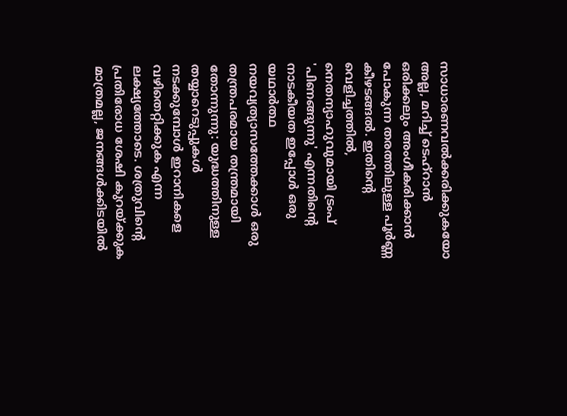സാധാരണവല്‍ക്കരിക്കുകയോ അല്ല, മറിച്ച് ടെഹ്റാന്‍ ഒരിക്കലും അംഗീകരിക്കാന്‍ പോകുന്ന തരത്തിലുള്ള പൂര്‍ണ്ണ കീഴടങ്ങല്‍. ഇതിന്റെ വെളിച്ചത്തില്‍, നെതന്യാഹുവുമായി ട്രംപ് 'പിണങ്ങുന്നു' എന്നതിന്റെ നാടകീയത ഇപ്പോള്‍ ഒരു യഥാര്‍ത്ഥ നയവ്യത്യാസത്തേക്കാള്‍ ഒരു തന്ത്രപരമായ തന്ത്രമായി തോന്നുന്നു: യുദ്ധത്തിനുള്ള തയ്യാറെടുപ്പുകള്‍ നടക്കുമ്പോള്‍ ഇറാനികളെ വഴിതെറ്റിക്കുക എന്ന ലക്ഷ്യത്തോടെ. ശത്രുവിന്റെ പ്രതിരോധ ശേഷി കുറയ്ക്കുക മാത്രമല്ല, ജനങ്ങള്‍ക്കിടയില്‍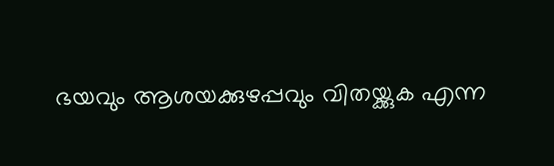ഭയവും ആശയക്കുഴപ്പവും വിതയ്ക്കുക എന്ന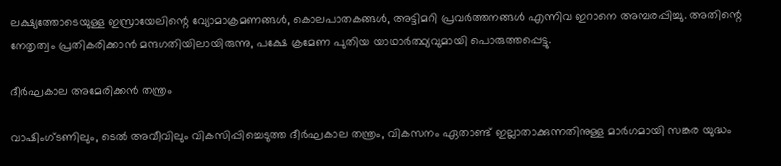ലക്ഷ്യത്തോടെയുള്ള ഇസ്രായേലിന്റെ വ്യോമാക്രമണങ്ങള്‍, കൊലപാതകങ്ങള്‍, അട്ടിമറി പ്രവര്‍ത്തനങ്ങള്‍ എന്നിവ ഇറാനെ അമ്പരപ്പിച്ചു. അതിന്റെ നേതൃത്വം പ്രതികരിക്കാന്‍ മന്ദഗതിയിലായിരുന്നു, പക്ഷേ ക്രമേണ പുതിയ യാഥാര്‍ത്ഥ്യവുമായി പൊരുത്തപ്പെട്ടു.

ദീര്‍ഘകാല അമേരിക്കന്‍ തന്ത്രം

വാഷിംഗ്ടണിലും, ടെല്‍ അവീവിലും വികസിപ്പിച്ചെടുത്ത ദീര്‍ഘകാല തന്ത്രം, വികസനം ഏതാണ്ട് ഇല്ലാതാക്കുന്നതിനുള്ള മാര്‍ഗമായി സങ്കര യുദ്ധം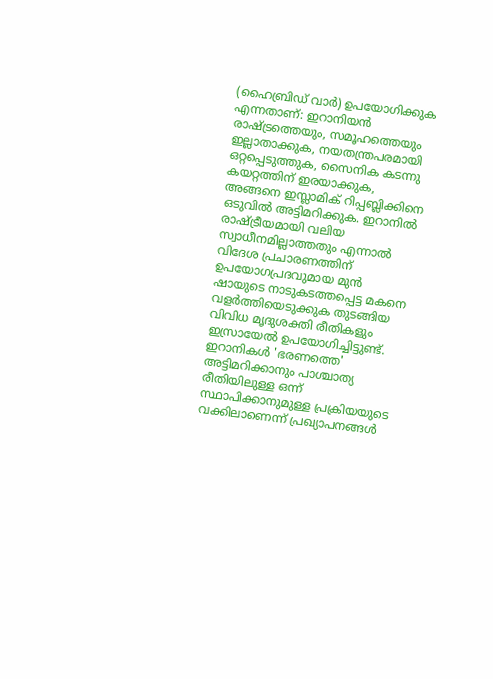(ഹൈബ്രിഡ് വാര്‍) ഉപയോഗിക്കുക എന്നതാണ്: ഇറാനിയന്‍ രാഷ്ട്രത്തെയും, സമൂഹത്തെയും ഇല്ലാതാക്കുക, നയതന്ത്രപരമായി ഒറ്റപ്പെടുത്തുക, സൈനിക കടന്നു കയറ്റത്തിന് ഇരയാക്കുക, അങ്ങനെ ഇസ്ലാമിക് റിപ്പബ്ലിക്കിനെ ഒടുവില്‍ അട്ടിമറിക്കുക. ഇറാനില്‍ രാഷ്ട്രീയമായി വലിയ സ്വാധീനമില്ലാത്തതും എന്നാല്‍ വിദേശ പ്രചാരണത്തിന് ഉപയോഗപ്രദവുമായ മുന്‍ ഷായുടെ നാടുകടത്തപ്പെട്ട മകനെ വളര്‍ത്തിയെടുക്കുക തുടങ്ങിയ വിവിധ മൃദുശക്തി രീതികളും ഇസ്രായേല്‍ ഉപയോഗിച്ചിട്ടുണ്ട്. ഇറാനികള്‍ 'ഭരണത്തെ' അട്ടിമറിക്കാനും പാശ്ചാത്യ രീതിയിലുള്ള ഒന്ന് സ്ഥാപിക്കാനുമുള്ള പ്രക്രിയയുടെ വക്കിലാണെന്ന് പ്രഖ്യാപനങ്ങള്‍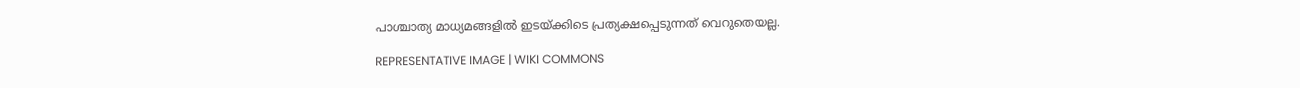പാശ്ചാത്യ മാധ്യമങ്ങളില്‍ ഇടയ്ക്കിടെ പ്രത്യക്ഷപ്പെടുന്നത് വെറുതെയല്ല.

REPRESENTATIVE IMAGE | WIKI COMMONS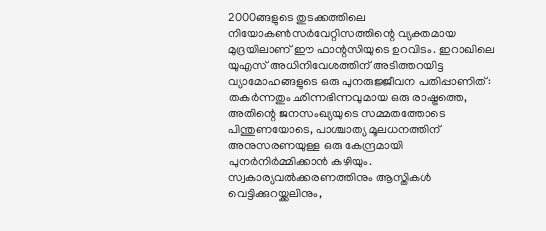2000ങ്ങളുടെ തുടക്കത്തിലെ നിയോകണ്‍സര്‍വേറ്റിസത്തിന്റെ വ്യക്തമായ മുദ്രയിലാണ് ഈ ഫാന്റസിയുടെ ഉറവിടം. ഇറാഖിലെ യുഎസ് അധിനിവേശത്തിന് അടിത്തറയിട്ട വ്യാമോഹങ്ങളുടെ ഒരു പുനരുജ്ജീവന പതിപ്പാണിത്: തകര്‍ന്നതും ഛിന്നഭിന്നവുമായ ഒരു രാഷ്ട്രത്തെ, അതിന്റെ ജനസംഖ്യയുടെ സമ്മതത്തോടെ പിന്തുണയോടെ, പാശ്ചാത്യ മൂലധനത്തിന് അനുസരണയുള്ള ഒരു കേന്ദ്രമായി പുനര്‍നിര്‍മ്മിക്കാന്‍ കഴിയും. സ്വകാര്യവല്‍ക്കരണത്തിനും ആസ്തികള്‍ വെട്ടിക്കുറയ്ക്കലിനും,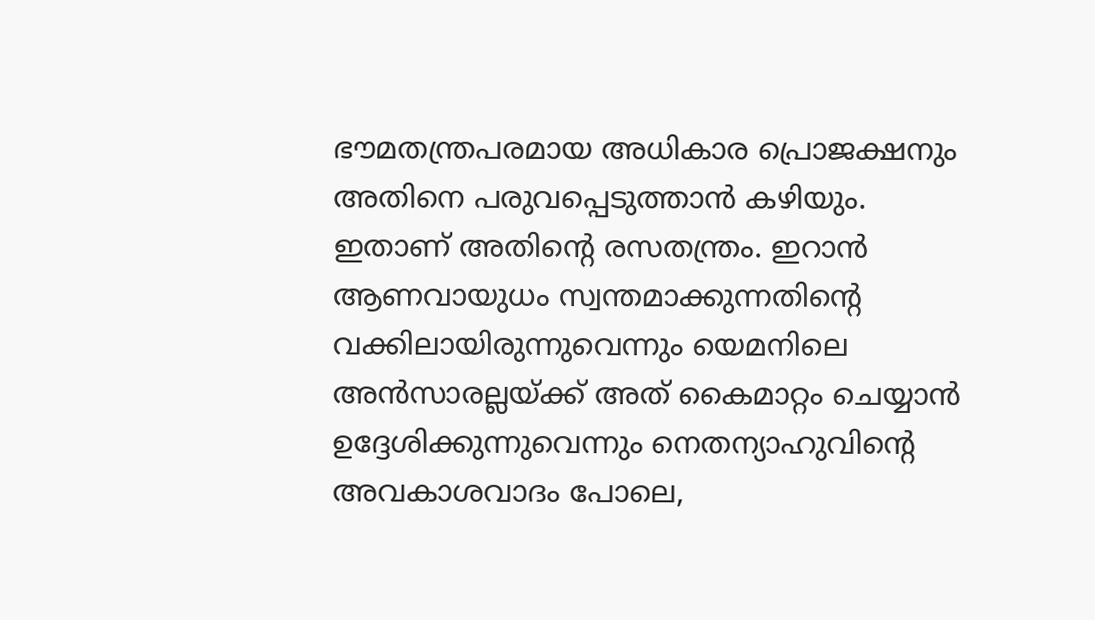ഭൗമതന്ത്രപരമായ അധികാര പ്രൊജക്ഷനും അതിനെ പരുവപ്പെടുത്താന്‍ കഴിയും. ഇതാണ് അതിന്റെ രസതന്ത്രം. ഇറാന്‍ ആണവായുധം സ്വന്തമാക്കുന്നതിന്റെ വക്കിലായിരുന്നുവെന്നും യെമനിലെ അന്‍സാരല്ലയ്ക്ക് അത് കൈമാറ്റം ചെയ്യാന്‍ ഉദ്ദേശിക്കുന്നുവെന്നും നെതന്യാഹുവിന്റെ അവകാശവാദം പോലെ,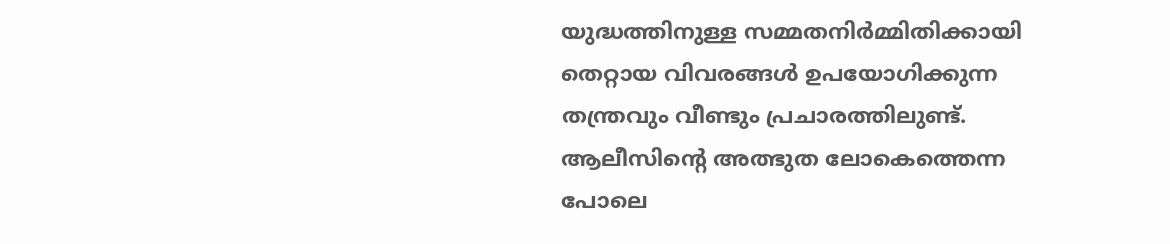യുദ്ധത്തിനുള്ള സമ്മതനിര്‍മ്മിതിക്കായി തെറ്റായ വിവരങ്ങള്‍ ഉപയോഗിക്കുന്ന തന്ത്രവും വീണ്ടും പ്രചാരത്തിലുണ്ട്. ആലീസിന്റെ അത്ഭുത ലോകെത്തെന്ന പോലെ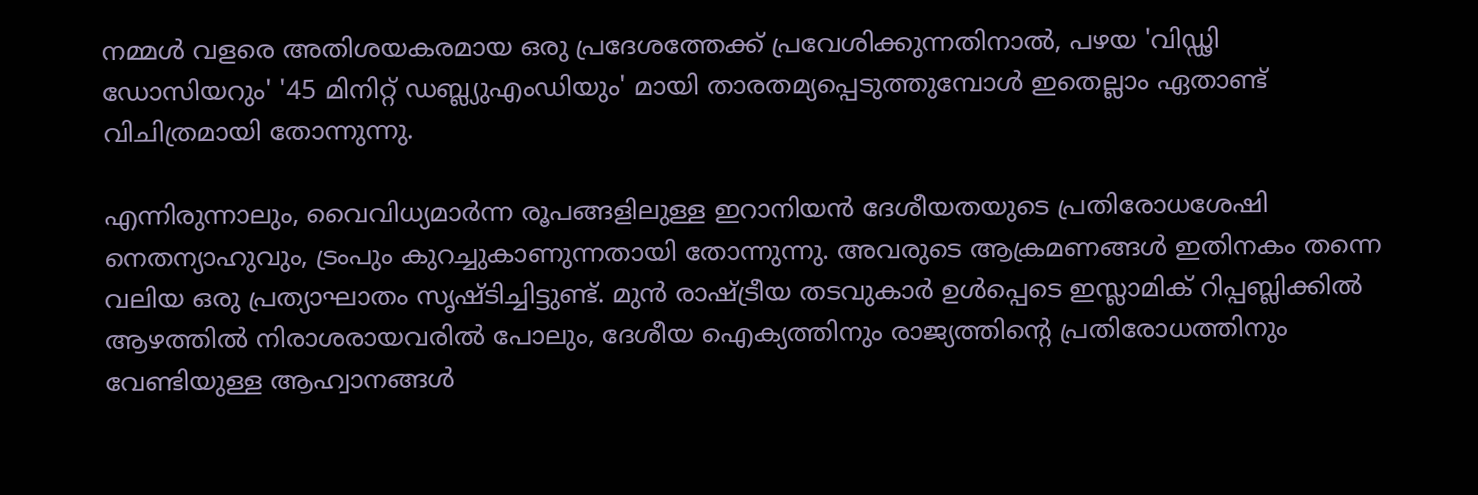നമ്മള്‍ വളരെ അതിശയകരമായ ഒരു പ്രദേശത്തേക്ക് പ്രവേശിക്കുന്നതിനാല്‍, പഴയ 'വിഡ്ഢി ഡോസിയറും' '45 മിനിറ്റ് ഡബ്ല്യുഎംഡിയും' മായി താരതമ്യപ്പെടുത്തുമ്പോള്‍ ഇതെല്ലാം ഏതാണ്ട് വിചിത്രമായി തോന്നുന്നു.

എന്നിരുന്നാലും, വൈവിധ്യമാര്‍ന്ന രൂപങ്ങളിലുള്ള ഇറാനിയന്‍ ദേശീയതയുടെ പ്രതിരോധശേഷി നെതന്യാഹുവും, ട്രംപും കുറച്ചുകാണുന്നതായി തോന്നുന്നു. അവരുടെ ആക്രമണങ്ങള്‍ ഇതിനകം തന്നെ വലിയ ഒരു പ്രത്യാഘാതം സൃഷ്ടിച്ചിട്ടുണ്ട്. മുന്‍ രാഷ്ട്രീയ തടവുകാര്‍ ഉള്‍പ്പെടെ ഇസ്ലാമിക് റിപ്പബ്ലിക്കില്‍ ആഴത്തില്‍ നിരാശരായവരില്‍ പോലും, ദേശീയ ഐക്യത്തിനും രാജ്യത്തിന്റെ പ്രതിരോധത്തിനും വേണ്ടിയുള്ള ആഹ്വാനങ്ങള്‍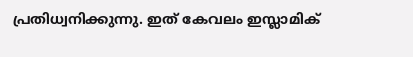പ്രതിധ്വനിക്കുന്നു. ഇത് കേവലം ഇസ്ലാമിക്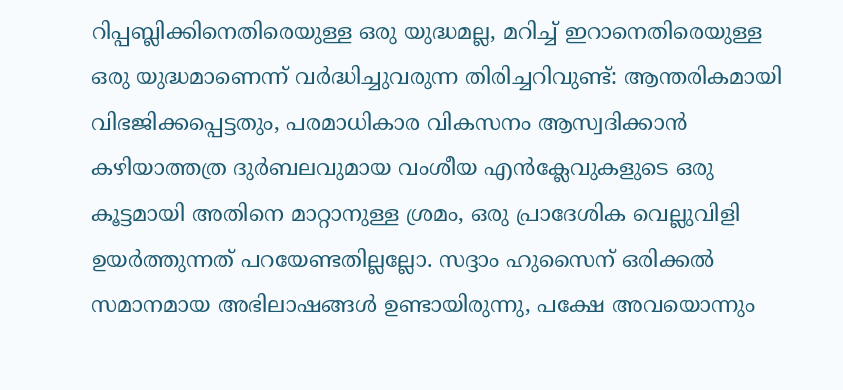റിപ്പബ്ലിക്കിനെതിരെയുള്ള ഒരു യുദ്ധമല്ല, മറിച്ച് ഇറാനെതിരെയുള്ള ഒരു യുദ്ധമാണെന്ന് വര്‍ദ്ധിച്ചുവരുന്ന തിരിച്ചറിവുണ്ട്: ആന്തരികമായി വിഭജിക്കപ്പെട്ടതും, പരമാധികാര വികസനം ആസ്വദിക്കാന്‍ കഴിയാത്തത്ര ദുര്‍ബലവുമായ വംശീയ എന്‍ക്ലേവുകളുടെ ഒരു കൂട്ടമായി അതിനെ മാറ്റാനുള്ള ശ്രമം, ഒരു പ്രാദേശിക വെല്ലുവിളി ഉയര്‍ത്തുന്നത് പറയേണ്ടതില്ലല്ലോ. സദ്ദാം ഹുസൈന് ഒരിക്കല്‍ സമാനമായ അഭിലാഷങ്ങള്‍ ഉണ്ടായിരുന്നു, പക്ഷേ അവയൊന്നും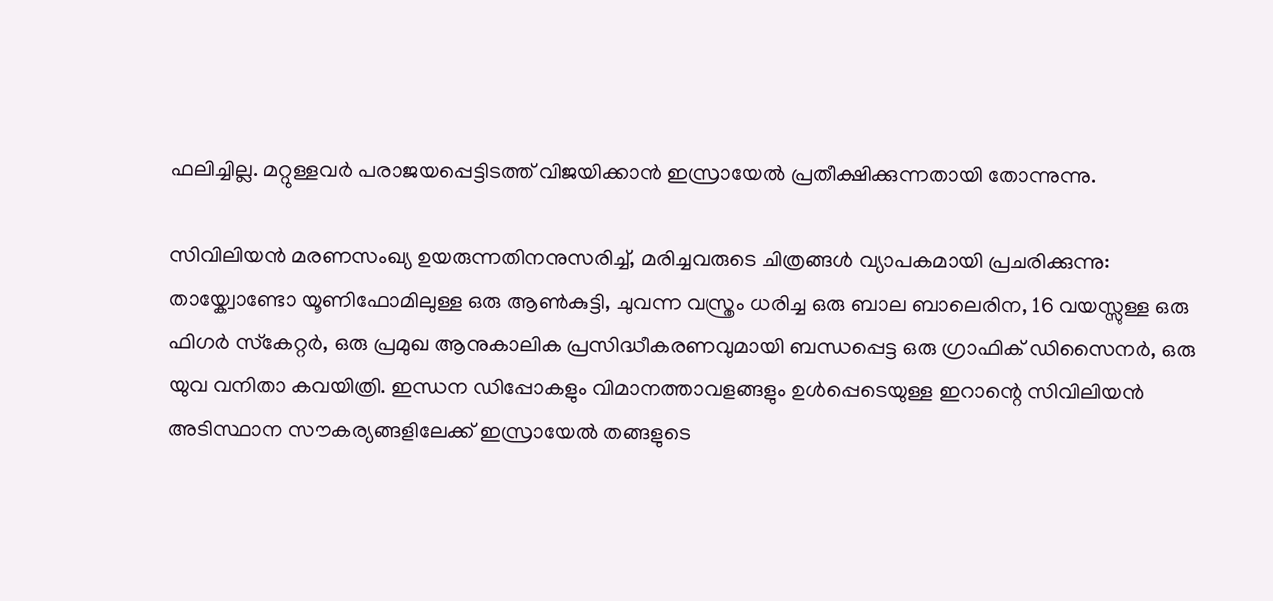ഫലിച്ചില്ല. മറ്റുള്ളവര്‍ പരാജയപ്പെട്ടിടത്ത് വിജയിക്കാന്‍ ഇസ്രായേല്‍ പ്രതീക്ഷിക്കുന്നതായി തോന്നുന്നു.

സിവിലിയന്‍ മരണസംഖ്യ ഉയരുന്നതിനനുസരിച്ച്, മരിച്ചവരുടെ ചിത്രങ്ങള്‍ വ്യാപകമായി പ്രചരിക്കുന്നു: തായ്ക്വോണ്ടോ യൂണിഫോമിലുള്ള ഒരു ആണ്‍കുട്ടി, ചുവന്ന വസ്ത്രം ധരിച്ച ഒരു ബാല ബാലെരിന, 16 വയസ്സുള്ള ഒരു ഫിഗര്‍ സ്‌കേറ്റര്‍, ഒരു പ്രമുഖ ആനുകാലിക പ്രസിദ്ധീകരണവുമായി ബന്ധപ്പെട്ട ഒരു ഗ്രാഫിക് ഡിസൈനര്‍, ഒരു യുവ വനിതാ കവയിത്രി. ഇന്ധന ഡിപ്പോകളും വിമാനത്താവളങ്ങളും ഉള്‍പ്പെടെയുള്ള ഇറാന്റെ സിവിലിയന്‍ അടിസ്ഥാന സൗകര്യങ്ങളിലേക്ക് ഇസ്രായേല്‍ തങ്ങളുടെ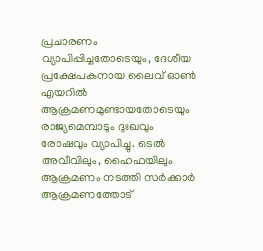പ്രചാരണം വ്യാപിപ്പിച്ചതോടെയും, ദേശീയ പ്രക്ഷേപകനായ ലൈവ് ഓണ്‍ എയറില്‍ ആക്രമണമുണ്ടായതോടെയും രാജ്യമെമ്പാടും ദുഃഖവും രോഷവും വ്യാപിച്ചു. ടെല്‍ അവീവിലും, ഹൈഫയിലും ആക്രമണം നടത്തി സര്‍ക്കാര്‍ ആക്രമണത്തോട്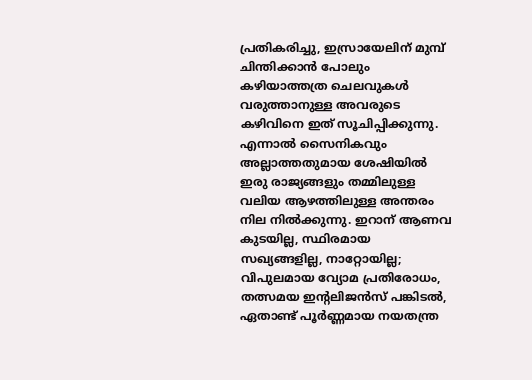പ്രതികരിച്ചു, ഇസ്രായേലിന് മുമ്പ് ചിന്തിക്കാന്‍ പോലും കഴിയാത്തത്ര ചെലവുകള്‍ വരുത്താനുള്ള അവരുടെ കഴിവിനെ ഇത് സൂചിപ്പിക്കുന്നു. എന്നാല്‍ സൈനികവും അല്ലാത്തതുമായ ശേഷിയില്‍ ഇരു രാജ്യങ്ങളും തമ്മിലുള്ള വലിയ ആഴത്തിലുള്ള അന്തരം നില നില്‍ക്കുന്നു. ഇറാന് ആണവ കുടയില്ല, സ്ഥിരമായ സഖ്യങ്ങളില്ല, നാറ്റോയില്ല; വിപുലമായ വ്യോമ പ്രതിരോധം, തത്സമയ ഇന്റലിജന്‍സ് പങ്കിടല്‍, ഏതാണ്ട് പൂര്‍ണ്ണമായ നയതന്ത്ര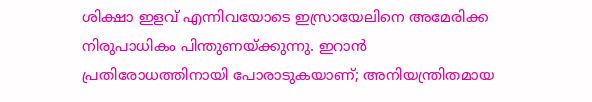ശിക്ഷാ ഇളവ് എന്നിവയോടെ ഇസ്രായേലിനെ അമേരിക്ക നിരുപാധികം പിന്തുണയ്ക്കുന്നു. ഇറാന്‍ പ്രതിരോധത്തിനായി പോരാടുകയാണ്; അനിയന്ത്രിതമായ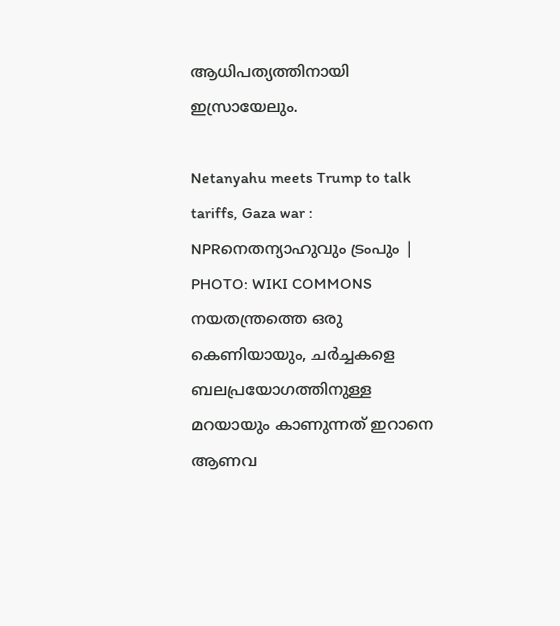ആധിപത്യത്തിനായി ഇസ്രായേലും.

Netanyahu meets Trump to talk tariffs, Gaza war : NPRനെതന്യാഹുവും ട്രംപും | PHOTO: WIKI COMMONS
നയതന്ത്രത്തെ ഒരു കെണിയായും, ചര്‍ച്ചകളെ ബലപ്രയോഗത്തിനുള്ള മറയായും കാണുന്നത് ഇറാനെ ആണവ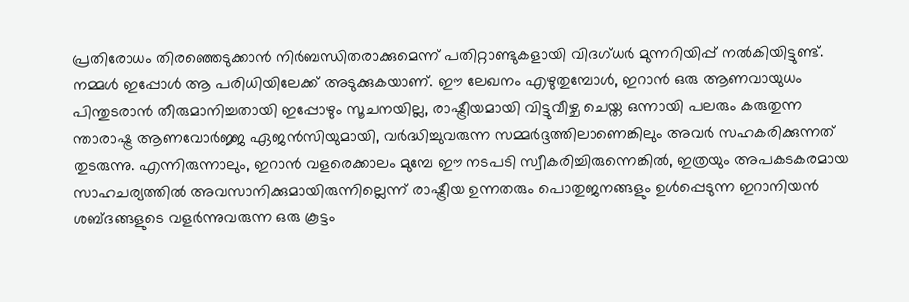പ്രതിരോധം തിരഞ്ഞെടുക്കാന്‍ നിര്‍ബന്ധിതരാക്കുമെന്ന് പതിറ്റാണ്ടുകളായി വിദഗ്ധര്‍ മുന്നറിയിപ്പ് നല്‍കിയിട്ടുണ്ട്. നമ്മള്‍ ഇപ്പോള്‍ ആ പരിധിയിലേക്ക് അടുക്കുകയാണ്. ഈ ലേഖനം എഴുതുമ്പോള്‍, ഇറാന്‍ ഒരു ആണവായുധം പിന്തുടരാന്‍ തീരുമാനിച്ചതായി ഇപ്പോഴും സൂചനയില്ല, രാഷ്ട്രീയമായി വിട്ടുവീഴ്ച ചെയ്ത ഒന്നായി പലരും കരുതുന്ന ന്താരാഷ്ട്ര ആണവോര്‍ജ്ജ ഏജന്‍സിയുമായി, വര്‍ദ്ധിച്ചുവരുന്ന സമ്മര്‍ദ്ദത്തിലാണെങ്കിലും അവര്‍ സഹകരിക്കുന്നത് തുടരുന്നു. എന്നിരുന്നാലും, ഇറാന്‍ വളരെക്കാലം മുമ്പേ ഈ നടപടി സ്വീകരിച്ചിരുന്നെങ്കില്‍, ഇത്രയും അപകടകരമായ സാഹചര്യത്തില്‍ അവസാനിക്കുമായിരുന്നില്ലെന്ന് രാഷ്ട്രീയ ഉന്നതരും പൊതുജനങ്ങളും ഉള്‍പ്പെടുന്ന ഇറാനിയന്‍ ശബ്ദങ്ങളുടെ വളര്‍ന്നുവരുന്ന ഒരു കൂട്ടം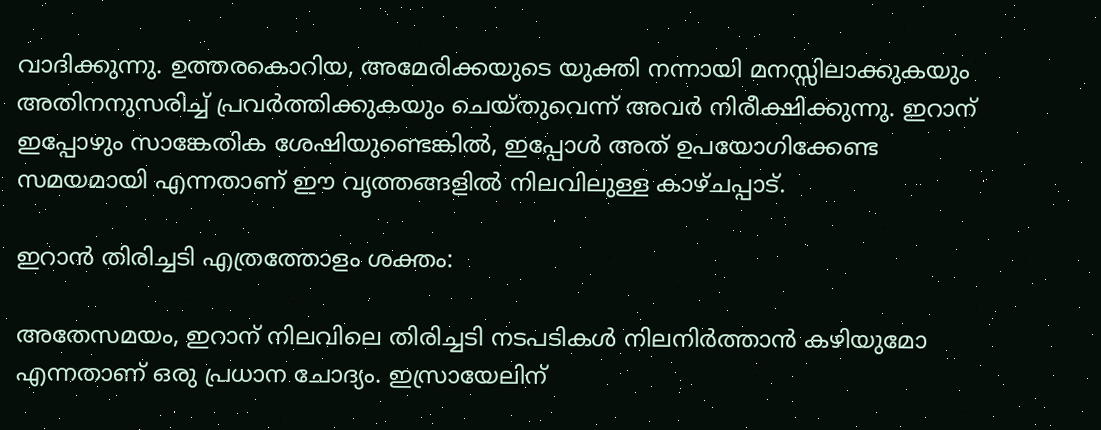വാദിക്കുന്നു. ഉത്തരകൊറിയ, അമേരിക്കയുടെ യുക്തി നന്നായി മനസ്സിലാക്കുകയും അതിനനുസരിച്ച് പ്രവര്‍ത്തിക്കുകയും ചെയ്തുവെന്ന് അവര്‍ നിരീക്ഷിക്കുന്നു. ഇറാന് ഇപ്പോഴും സാങ്കേതിക ശേഷിയുണ്ടെങ്കില്‍, ഇപ്പോള്‍ അത് ഉപയോഗിക്കേണ്ട സമയമായി എന്നതാണ് ഈ വൃത്തങ്ങളില്‍ നിലവിലുള്ള കാഴ്ചപ്പാട്.

ഇറാന്‍ തിരിച്ചടി എത്രത്തോളം ശക്തം:

അതേസമയം, ഇറാന് നിലവിലെ തിരിച്ചടി നടപടികള്‍ നിലനിര്‍ത്താന്‍ കഴിയുമോ എന്നതാണ് ഒരു പ്രധാന ചോദ്യം. ഇസ്രായേലിന്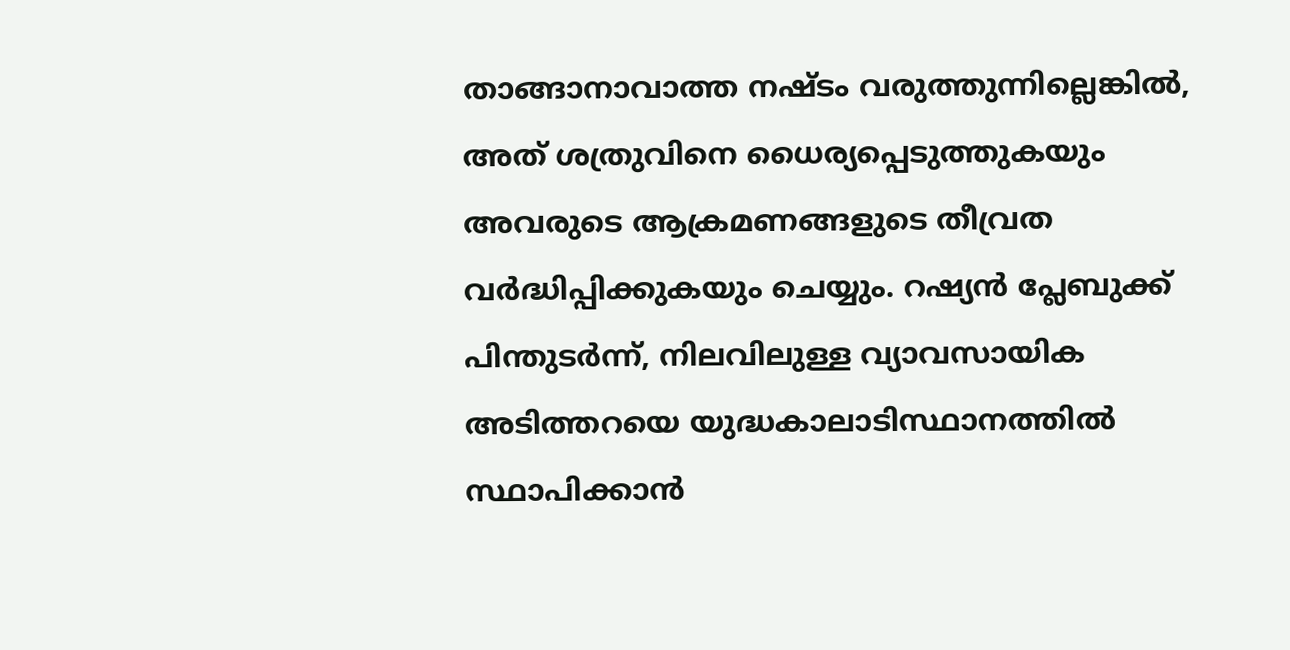താങ്ങാനാവാത്ത നഷ്ടം വരുത്തുന്നില്ലെങ്കില്‍, അത് ശത്രുവിനെ ധൈര്യപ്പെടുത്തുകയും അവരുടെ ആക്രമണങ്ങളുടെ തീവ്രത വര്‍ദ്ധിപ്പിക്കുകയും ചെയ്യും. റഷ്യന്‍ പ്ലേബുക്ക് പിന്തുടര്‍ന്ന്, നിലവിലുള്ള വ്യാവസായിക അടിത്തറയെ യുദ്ധകാലാടിസ്ഥാനത്തില്‍ സ്ഥാപിക്കാന്‍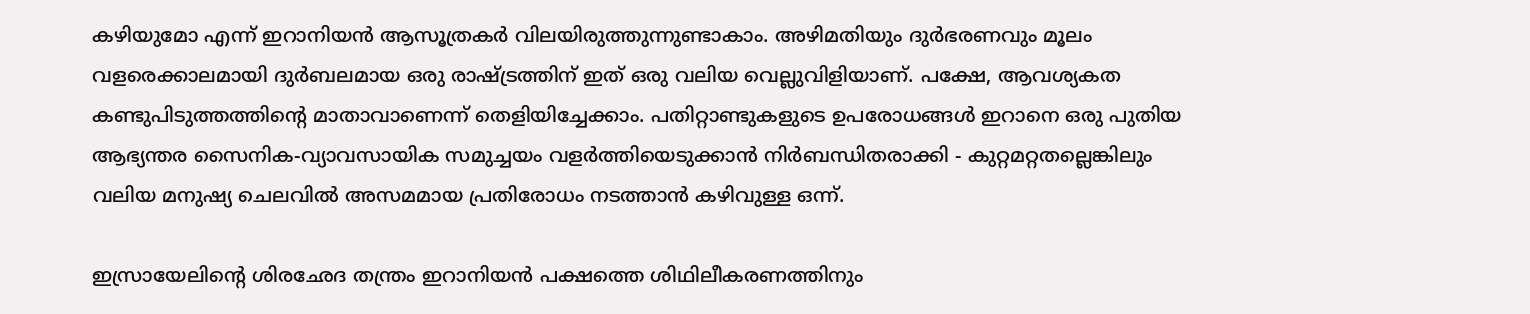കഴിയുമോ എന്ന് ഇറാനിയന്‍ ആസൂത്രകര്‍ വിലയിരുത്തുന്നുണ്ടാകാം. അഴിമതിയും ദുര്‍ഭരണവും മൂലം വളരെക്കാലമായി ദുര്‍ബലമായ ഒരു രാഷ്ട്രത്തിന് ഇത് ഒരു വലിയ വെല്ലുവിളിയാണ്. പക്ഷേ, ആവശ്യകത കണ്ടുപിടുത്തത്തിന്റെ മാതാവാണെന്ന് തെളിയിച്ചേക്കാം. പതിറ്റാണ്ടുകളുടെ ഉപരോധങ്ങള്‍ ഇറാനെ ഒരു പുതിയ ആഭ്യന്തര സൈനിക-വ്യാവസായിക സമുച്ചയം വളര്‍ത്തിയെടുക്കാന്‍ നിര്‍ബന്ധിതരാക്കി - കുറ്റമറ്റതല്ലെങ്കിലും വലിയ മനുഷ്യ ചെലവില്‍ അസമമായ പ്രതിരോധം നടത്താന്‍ കഴിവുള്ള ഒന്ന്.

ഇസ്രായേലിന്റെ ശിരഛേദ തന്ത്രം ഇറാനിയന്‍ പക്ഷത്തെ ശിഥിലീകരണത്തിനും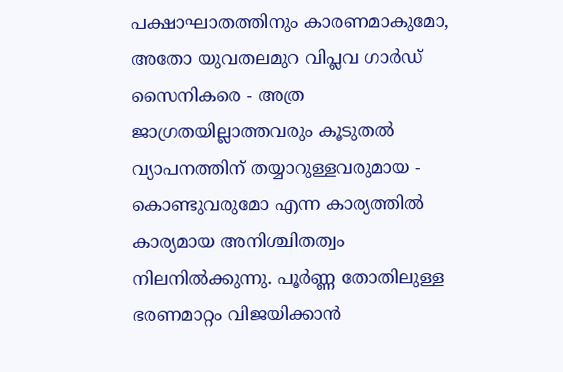പക്ഷാഘാതത്തിനും കാരണമാകുമോ, അതോ യുവതലമുറ വിപ്ലവ ഗാര്‍ഡ് സൈനികരെ - അത്ര ജാഗ്രതയില്ലാത്തവരും കൂടുതല്‍ വ്യാപനത്തിന് തയ്യാറുള്ളവരുമായ - കൊണ്ടുവരുമോ എന്ന കാര്യത്തില്‍ കാര്യമായ അനിശ്ചിതത്വം നിലനില്‍ക്കുന്നു. പൂര്‍ണ്ണ തോതിലുള്ള ഭരണമാറ്റം വിജയിക്കാന്‍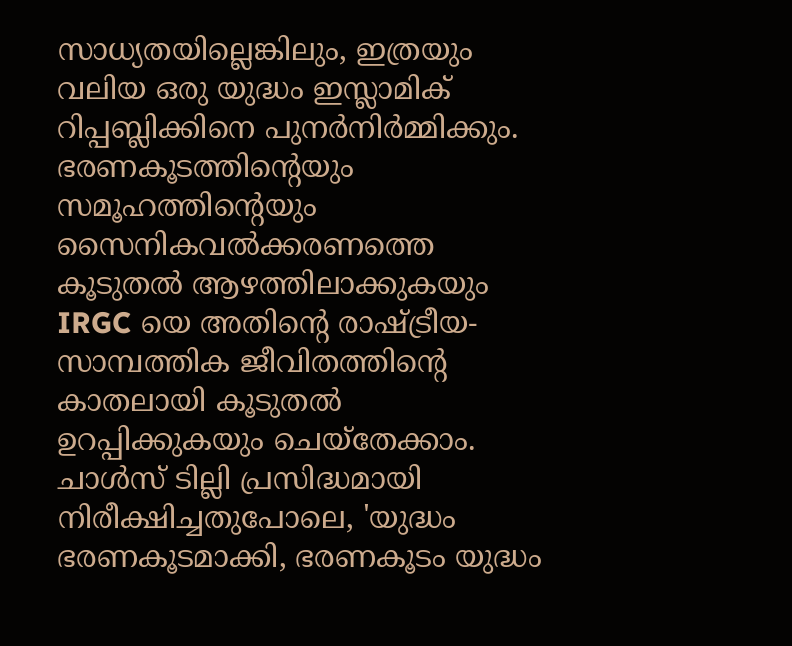സാധ്യതയില്ലെങ്കിലും, ഇത്രയും വലിയ ഒരു യുദ്ധം ഇസ്ലാമിക് റിപ്പബ്ലിക്കിനെ പുനര്‍നിര്‍മ്മിക്കും. ഭരണകൂടത്തിന്റെയും സമൂഹത്തിന്റെയും സൈനികവല്‍ക്കരണത്തെ കൂടുതല്‍ ആഴത്തിലാക്കുകയും IRGC യെ അതിന്റെ രാഷ്ട്രീയ-സാമ്പത്തിക ജീവിതത്തിന്റെ കാതലായി കൂടുതല്‍ ഉറപ്പിക്കുകയും ചെയ്‌തേക്കാം. ചാള്‍സ് ടില്ലി പ്രസിദ്ധമായി നിരീക്ഷിച്ചതുപോലെ, 'യുദ്ധം ഭരണകൂടമാക്കി, ഭരണകൂടം യുദ്ധം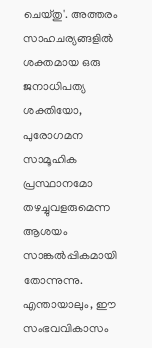ചെയ്തു'. അത്തരം സാഹചര്യങ്ങളില്‍ ശക്തമായ ഒരു ജനാധിപത്യ ശക്തിയോ, പുരോഗമന സാമൂഹിക പ്രസ്ഥാനമോ തഴച്ചുവളരുമെന്ന ആശയം സാങ്കല്‍പ്പികമായി തോന്നുന്നു. എന്തായാലും, ഈ സംഭവവികാസം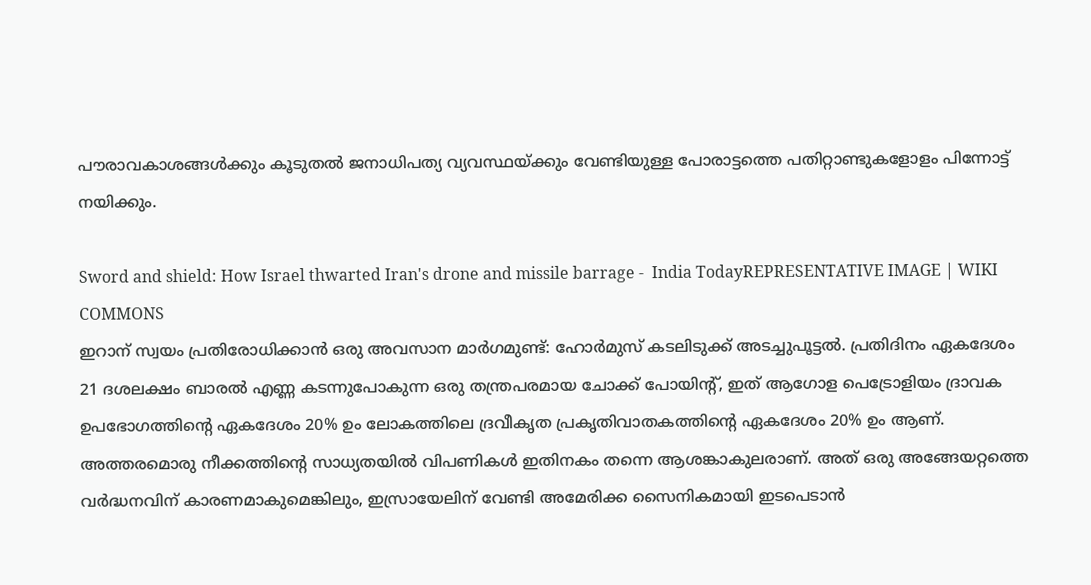പൗരാവകാശങ്ങള്‍ക്കും കൂടുതല്‍ ജനാധിപത്യ വ്യവസ്ഥയ്ക്കും വേണ്ടിയുള്ള പോരാട്ടത്തെ പതിറ്റാണ്ടുകളോളം പിന്നോട്ട് നയിക്കും.

Sword and shield: How Israel thwarted Iran's drone and missile barrage -  India TodayREPRESENTATIVE IMAGE | WIKI COMMONS
ഇറാന് സ്വയം പ്രതിരോധിക്കാന്‍ ഒരു അവസാന മാര്‍ഗമുണ്ട്: ഹോര്‍മുസ് കടലിടുക്ക് അടച്ചുപൂട്ടല്‍. പ്രതിദിനം ഏകദേശം 21 ദശലക്ഷം ബാരല്‍ എണ്ണ കടന്നുപോകുന്ന ഒരു തന്ത്രപരമായ ചോക്ക് പോയിന്റ്, ഇത് ആഗോള പെട്രോളിയം ദ്രാവക ഉപഭോഗത്തിന്റെ ഏകദേശം 20% ഉം ലോകത്തിലെ ദ്രവീകൃത പ്രകൃതിവാതകത്തിന്റെ ഏകദേശം 20% ഉം ആണ്. അത്തരമൊരു നീക്കത്തിന്റെ സാധ്യതയില്‍ വിപണികള്‍ ഇതിനകം തന്നെ ആശങ്കാകുലരാണ്. അത് ഒരു അങ്ങേയറ്റത്തെ വര്‍ദ്ധനവിന് കാരണമാകുമെങ്കിലും, ഇസ്രായേലിന് വേണ്ടി അമേരിക്ക സൈനികമായി ഇടപെടാന്‍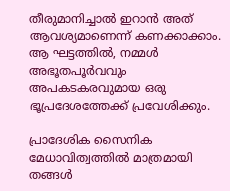തീരുമാനിച്ചാല്‍ ഇറാന്‍ അത് ആവശ്യമാണെന്ന് കണക്കാക്കാം. ആ ഘട്ടത്തില്‍, നമ്മള്‍ അഭൂതപൂര്‍വവും അപകടകരവുമായ ഒരു ഭൂപ്രദേശത്തേക്ക് പ്രവേശിക്കും.

പ്രാദേശിക സൈനിക മേധാവിത്വത്തില്‍ മാത്രമായി തങ്ങള്‍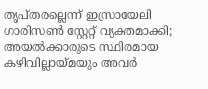തൃപ്തരല്ലെന്ന് ഇസ്രായേലി ഗാരിസണ്‍ സ്റ്റേറ്റ് വ്യക്തമാക്കി; അയല്‍ക്കാരുടെ സ്ഥിരമായ കഴിവില്ലായ്മയും അവര്‍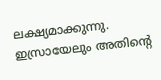ലക്ഷ്യമാക്കുന്നു. ഇസ്രായേലും അതിന്റെ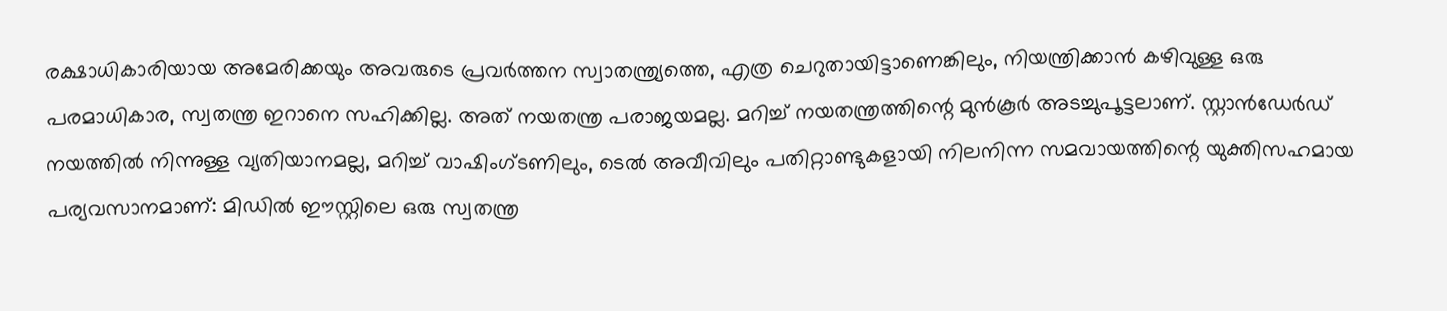രക്ഷാധികാരിയായ അമേരിക്കയും അവരുടെ പ്രവര്‍ത്തന സ്വാതന്ത്ര്യത്തെ, എത്ര ചെറുതായിട്ടാണെങ്കിലും, നിയന്ത്രിക്കാന്‍ കഴിവുള്ള ഒരു പരമാധികാര, സ്വതന്ത്ര ഇറാനെ സഹിക്കില്ല. അത് നയതന്ത്ര പരാജയമല്ല. മറിച്ച് നയതന്ത്രത്തിന്റെ മുന്‍കൂര്‍ അടച്ചുപൂട്ടലാണ്. സ്റ്റാന്‍ഡേര്‍ഡ് നയത്തില്‍ നിന്നുള്ള വ്യതിയാനമല്ല, മറിച്ച് വാഷിംഗ്ടണിലും, ടെല്‍ അവീവിലും പതിറ്റാണ്ടുകളായി നിലനിന്ന സമവായത്തിന്റെ യുക്തിസഹമായ പര്യവസാനമാണ്: മിഡില്‍ ഈസ്റ്റിലെ ഒരു സ്വതന്ത്ര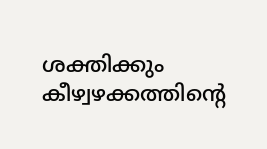ശക്തിക്കും കീഴ്വഴക്കത്തിന്റെ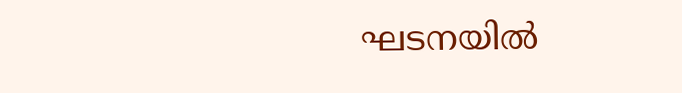ഘടനയില്‍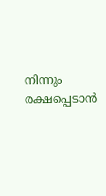നിന്നും രക്ഷപ്പെടാന്‍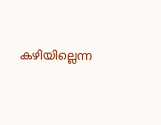കഴിയില്ലെന്ന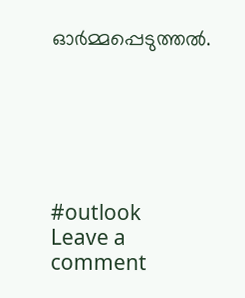ഓര്‍മ്മപ്പെടുത്തല്‍.






#outlook
Leave a comment